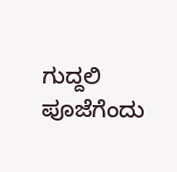ಗುದ್ದಲಿ ಪೂಜೆಗೆಂದು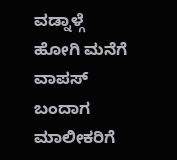ವಡ್ನಾಳ್ಗೆ ಹೋಗಿ ಮನೆಗೆ ವಾಪಸ್ ಬಂದಾಗ ಮಾಲೀಕರಿಗೆ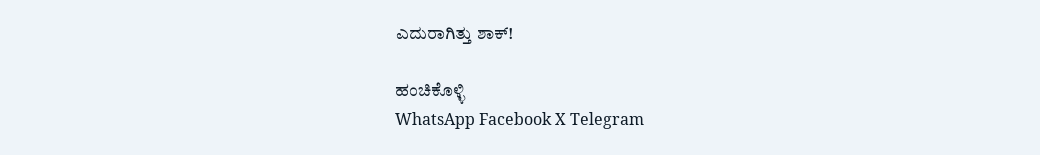ಎದುರಾಗಿತ್ತು ಶಾಕ್!

ಹಂಚಿಕೊಳ್ಳಿ
WhatsApp Facebook X Telegram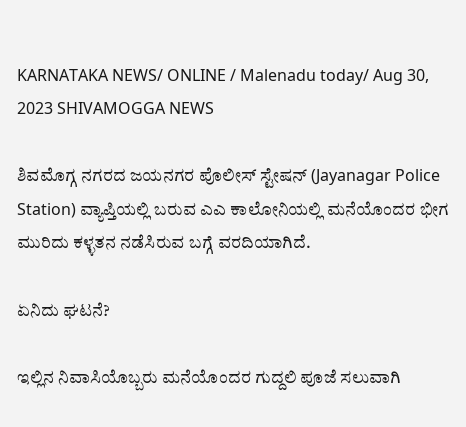KARNATAKA NEWS/ ONLINE / Malenadu today/ Aug 30, 2023 SHIVAMOGGA NEWS

ಶಿವಮೊಗ್ಗ ನಗರದ ಜಯನಗರ ಪೊಲೀಸ್ ಸ್ಟೇಷನ್ (Jayanagar Police Station) ವ್ಯಾಪ್ತಿಯಲ್ಲಿ ಬರುವ ಎಎ ಕಾಲೋನಿಯಲ್ಲಿ ಮನೆಯೊಂದರ ಭೀಗ ಮುರಿದು ಕಳ್ಳತನ ನಡೆಸಿರುವ ಬಗ್ಗೆ ವರದಿಯಾಗಿದೆ.

ಏನಿದು ಘಟನೆ?

ಇಲ್ಲಿನ ನಿವಾಸಿಯೊಬ್ಬರು ಮನೆಯೊಂದರ ಗುದ್ದಲಿ ಪೂಜೆ ಸಲುವಾಗಿ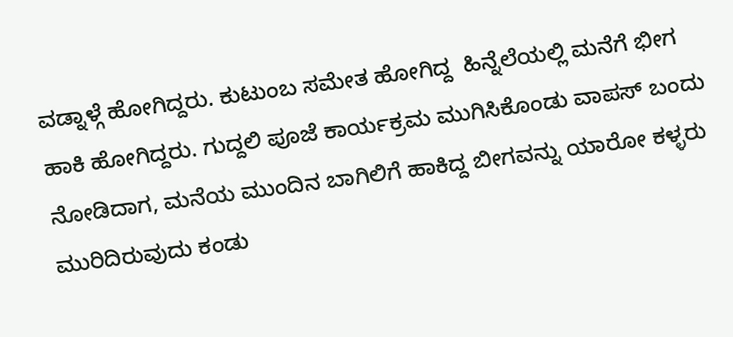ವಡ್ನಾಳ್ಗೆ ಹೋಗಿದ್ದರು. ಕುಟುಂಬ ಸಮೇತ ಹೋಗಿದ್ದ  ಹಿನ್ನೆಲೆಯಲ್ಲಿ ಮನೆಗೆ ಭೀಗ ಹಾಕಿ ಹೋಗಿದ್ದರು. ಗುದ್ದಲಿ ಪೂಜೆ ಕಾರ್ಯಕ್ರಮ ಮುಗಿಸಿಕೊಂಡು ವಾಪಸ್ ಬಂದು ನೋಡಿದಾಗ, ಮನೆಯ ಮುಂದಿನ ಬಾಗಿಲಿಗೆ ಹಾಕಿದ್ದ ಬೀಗವನ್ನು ಯಾರೋ ಕಳ್ಳರು ಮುರಿದಿರುವುದು ಕಂಡು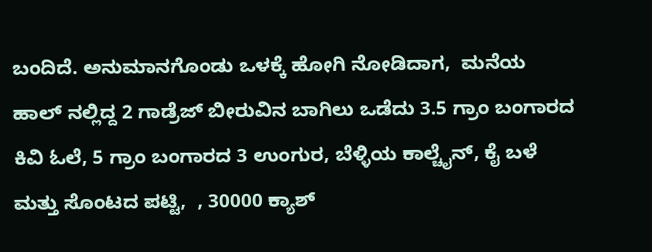ಬಂದಿದೆ. ಅನುಮಾನಗೊಂಡು ಒಳಕ್ಕೆ ಹೋಗಿ ನೋಡಿದಾಗ,  ಮನೆಯ ಹಾಲ್ ನಲ್ಲಿದ್ದ 2 ಗಾಡ್ರೆಜ್ ಬೀರುವಿನ ಬಾಗಿಲು ಒಡೆದು 3.5 ಗ್ರಾಂ ಬಂಗಾರದ ಕಿವಿ ಓಲೆ, 5 ಗ್ರಾಂ ಬಂಗಾರದ 3 ಉಂಗುರ, ಬೆಳ್ಳಿಯ ಕಾಲ್ಚೈನ್, ಕೈ ಬಳೆ ಮತ್ತು ಸೊಂಟದ ಪಟ್ಟಿ,  , 30000 ಕ್ಯಾಶ್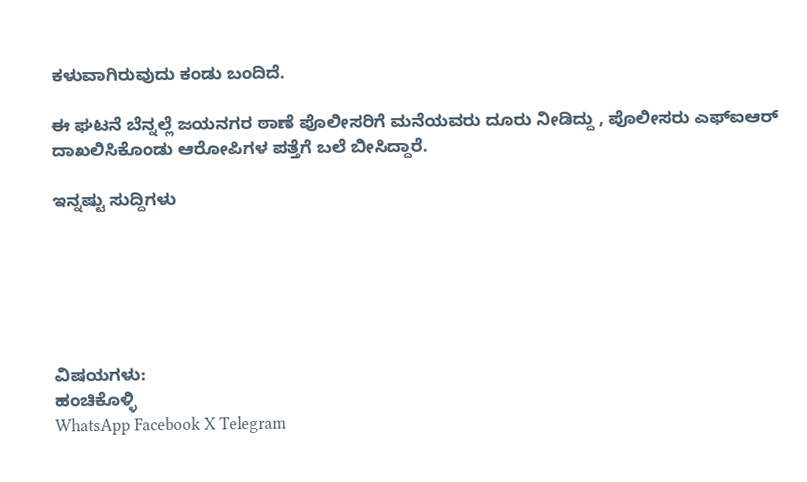ಕಳುವಾಗಿರುವುದು ಕಂಡು ಬಂದಿದೆ.

ಈ ಘಟನೆ ಬೆನ್ನಲ್ಲೆ ಜಯನಗರ ಠಾಣೆ ಪೊಲೀಸರಿಗೆ ಮನೆಯವರು ದೂರು ನೀಡಿದ್ದು , ಪೊಲೀಸರು ಎಫ್ಐಆರ್ ದಾಖಲಿಸಿಕೊಂಡು ಆರೋಪಿಗಳ ಪತ್ತೆಗೆ ಬಲೆ ಬೀಸಿದ್ದಾರೆ.

ಇನ್ನಷ್ಟು ಸುದ್ದಿಗಳು






ವಿಷಯಗಳು:
ಹಂಚಿಕೊಳ್ಳಿ
WhatsApp Facebook X Telegram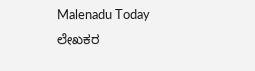Malenadu Today
ಲೇಖಕರ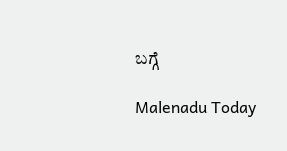ಬಗ್ಗೆ

Malenadu Today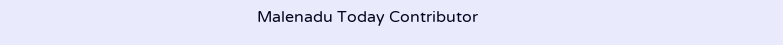Malenadu Today Contributor